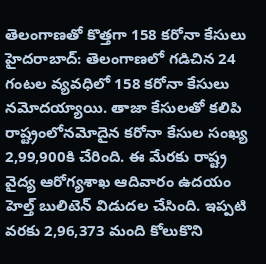తెలంగాణతో కొత్తగా 158 కరోనా కేసులు
హైదరాబాద్: తెలంగాణలో గడిచిన 24 గంటల వ్యవధిలో 158 కరోనా కేసులు నమోదయ్యాయి. తాజా కేసులతో కలిపి రాష్ట్రంలోనమోదైన కరోనా కేసుల సంఖ్య 2,99,900కి చేరింది. ఈ మేరకు రాష్ట్ర వైద్య ఆరోగ్యశాఖ ఆదివారం ఉదయం హెల్త్ బులిటెన్ విడుదల చేసింది. ఇప్పటి వరకు 2,96,373 మంది కోలుకొని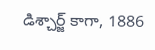డిశ్చార్జ్ కాగా, 1886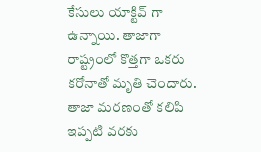కేసులు యాక్టివ్ గా ఉన్నాయి. తాజాగా రాష్ట్రంలో కొత్తగా ఒకరు కరోనాతో మృతి చెందారు. తాజా మరణంతో కలిపి ఇప్పటి వరకు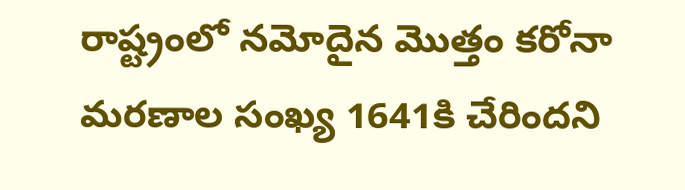రాష్ట్రంలో నమోదైన మొత్తం కరోనా మరణాల సంఖ్య 1641కి చేరిందని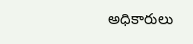అధికారులు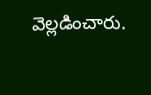వెల్లడించారు.